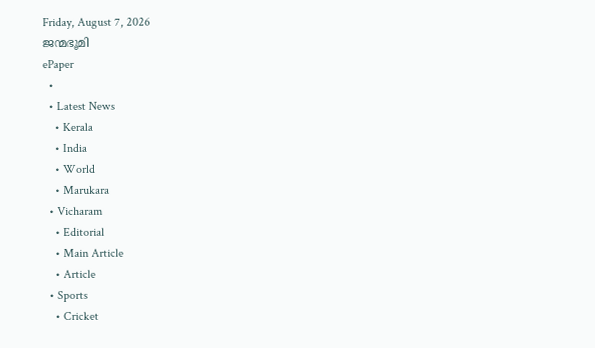Friday, August 7, 2026
ജന്മഭൂമി
ePaper
  •
  • Latest News
    • Kerala
    • India
    • World
    • Marukara
  • Vicharam
    • Editorial
    • Main Article
    • Article
  • Sports
    • Cricket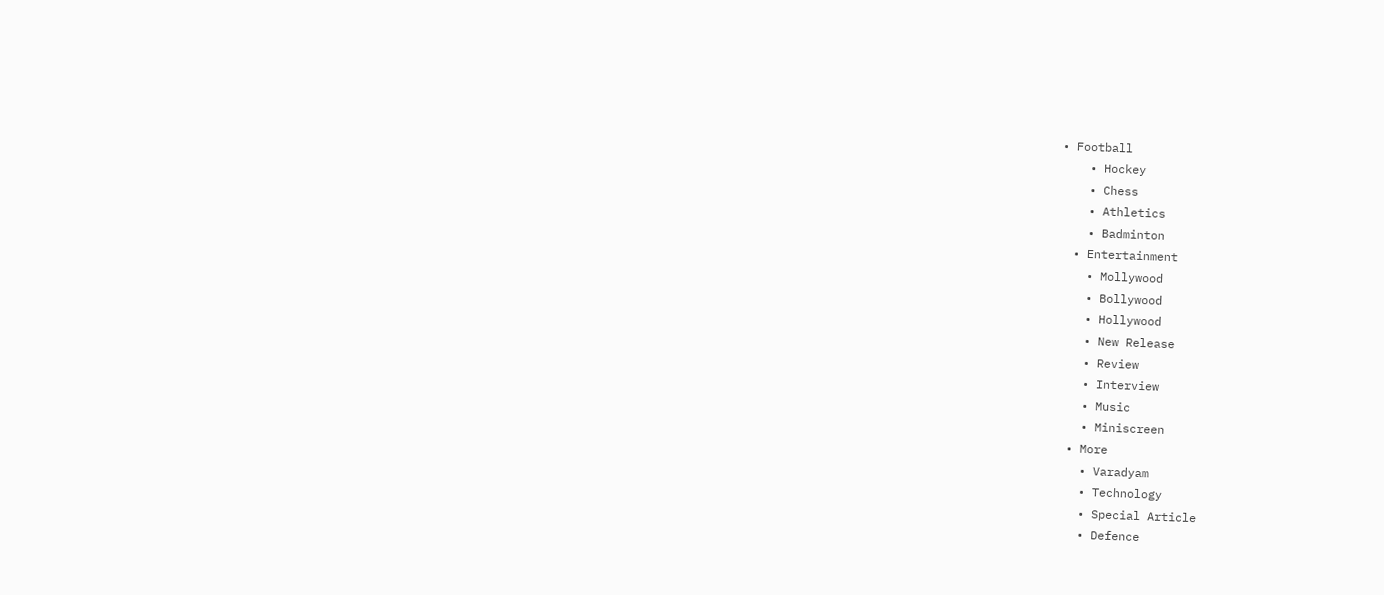• Football
    • Hockey
    • Chess
    • Athletics
    • Badminton
  • Entertainment
    • Mollywood
    • Bollywood
    • Hollywood
    • New Release
    • Review
    • Interview
    • Music
    • Miniscreen
  • More
    • Varadyam
    • Technology
    • Special Article
    • Defence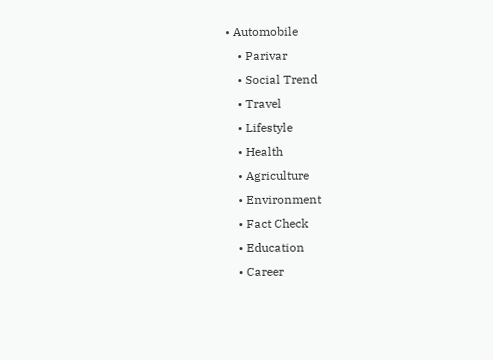• Automobile
    • Parivar
    • Social Trend
    • Travel
    • Lifestyle
    • Health
    • Agriculture
    • Environment
    • Fact Check
    • Education
    • Career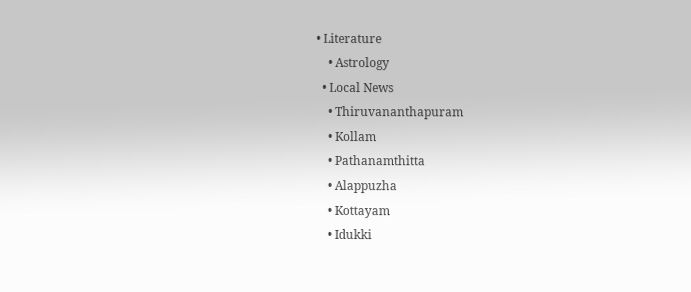• Literature
    • Astrology
  • Local News
    • Thiruvananthapuram
    • Kollam
    • Pathanamthitta
    • Alappuzha
    • Kottayam
    • Idukki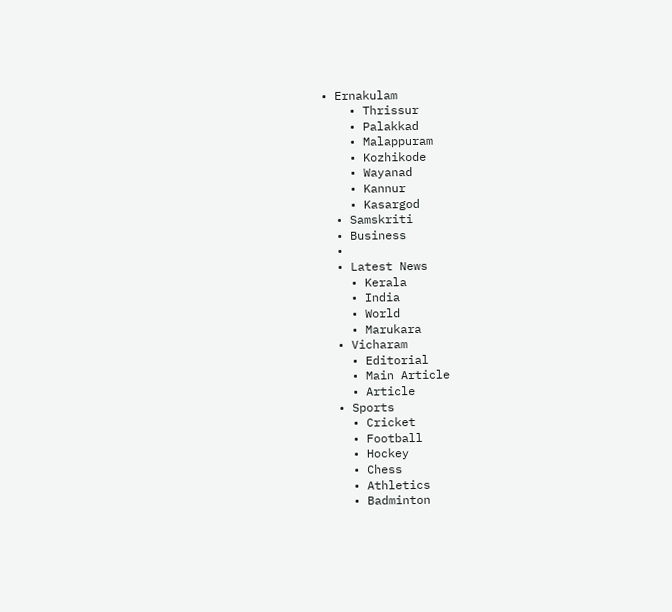• Ernakulam
    • Thrissur
    • Palakkad
    • Malappuram
    • Kozhikode
    • Wayanad
    • Kannur
    • Kasargod
  • Samskriti
  • Business
  •
  • Latest News
    • Kerala
    • India
    • World
    • Marukara
  • Vicharam
    • Editorial
    • Main Article
    • Article
  • Sports
    • Cricket
    • Football
    • Hockey
    • Chess
    • Athletics
    • Badminton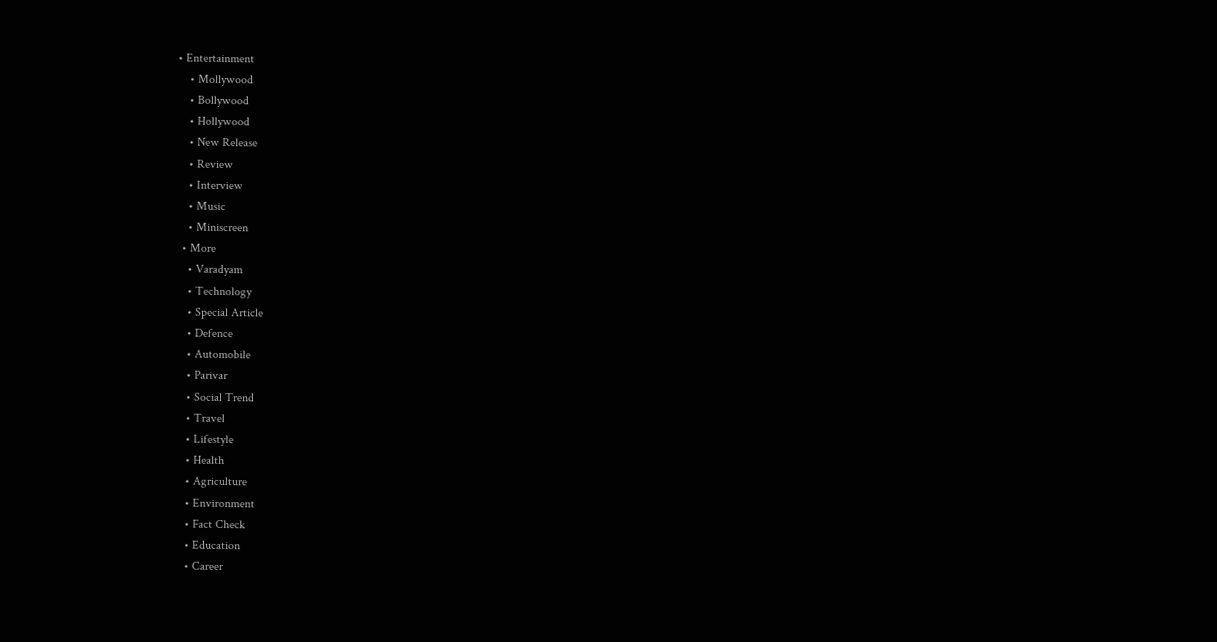• Entertainment
    • Mollywood
    • Bollywood
    • Hollywood
    • New Release
    • Review
    • Interview
    • Music
    • Miniscreen
  • More
    • Varadyam
    • Technology
    • Special Article
    • Defence
    • Automobile
    • Parivar
    • Social Trend
    • Travel
    • Lifestyle
    • Health
    • Agriculture
    • Environment
    • Fact Check
    • Education
    • Career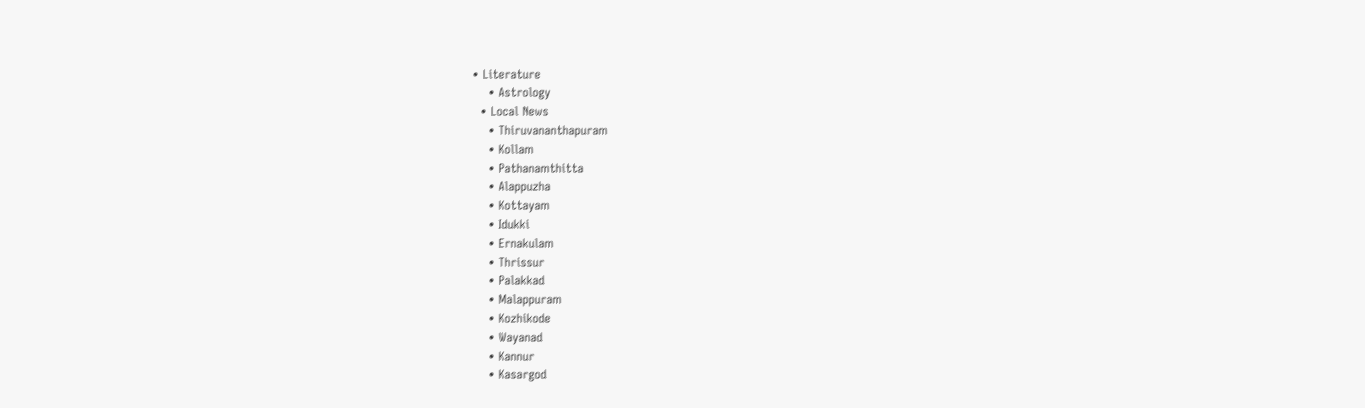• Literature
    • Astrology
  • Local News
    • Thiruvananthapuram
    • Kollam
    • Pathanamthitta
    • Alappuzha
    • Kottayam
    • Idukki
    • Ernakulam
    • Thrissur
    • Palakkad
    • Malappuram
    • Kozhikode
    • Wayanad
    • Kannur
    • Kasargod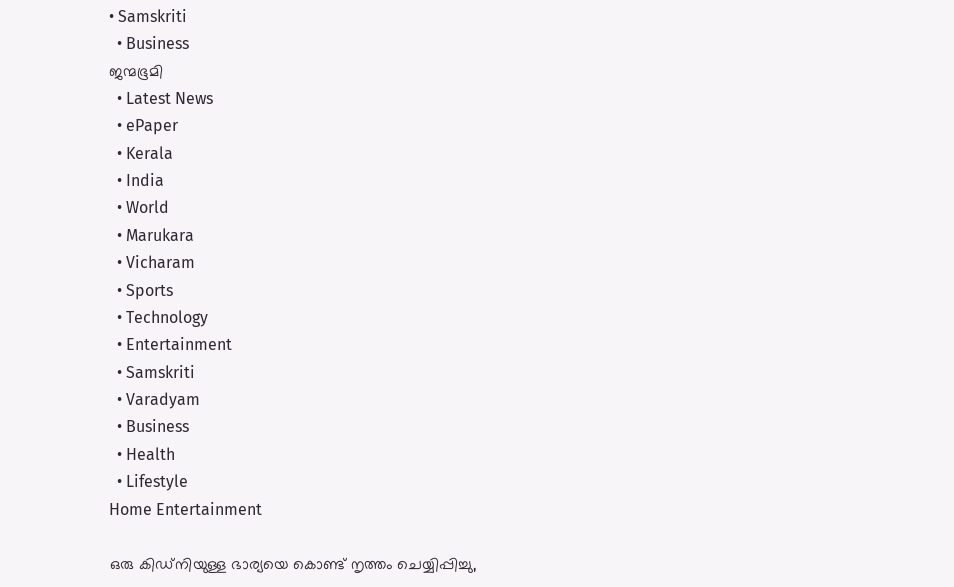• Samskriti
  • Business
ജന്മഭൂമി
  • Latest News
  • ePaper
  • Kerala
  • India
  • World
  • Marukara
  • Vicharam
  • Sports
  • Technology
  • Entertainment
  • Samskriti
  • Varadyam
  • Business
  • Health
  • Lifestyle
Home Entertainment

ഒരു കിഡ്നിയുള്ള ഭാര്യയെ കൊണ്ട് നൃത്തം ചെയ്യിപ്പിച്ചു,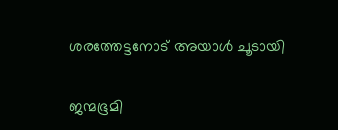ശരത്തേട്ടനോട് അയാൾ ചൂടായി

ജന്മഭൂമി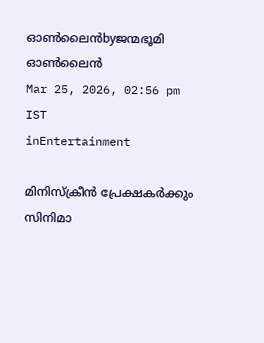ഓണ്‍ലൈന്‍byജന്മഭൂമി ഓണ്‍ലൈന്‍
Mar 25, 2026, 02:56 pm IST
inEntertainment

മിനിസ്ക്രീൻ പ്രേക്ഷകർക്കും സിനിമാ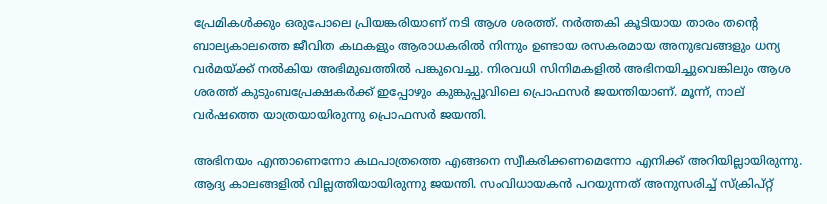പ്രേമിക‌ൾക്കും ഒരുപോലെ പ്രിയങ്കരിയാണ് നടി ആശ ശരത്ത്. നർത്തകി കൂടിയായ താരം തന്റെ ബാല്യകാലത്തെ ജീവിത കഥകളും ആരാധകരിൽ നിന്നും ഉണ്ടായ രസകരമായ അനുഭവങ്ങളും ധന്യ വർമയ്‌ക്ക് നൽകിയ അഭിമുഖത്തിൽ പങ്കുവെച്ചു. നിരവധി സിനിമകളിൽ അഭിനയിച്ചുവെങ്കിലും ആശ ശരത്ത് കുടുംബപ്രേക്ഷകർക്ക് ഇപ്പോഴും കുങ്കുപ്പൂവിലെ പ്രൊഫസർ ജയന്തിയാണ്. മൂന്ന്, നാല് വർഷത്തെ യാത്രയായിരുന്നു പ്രൊഫസർ ജയന്തി.

അഭിനയം എന്താണെന്നോ കഥപാത്രത്തെ എങ്ങനെ സ്വീകരിക്കണമെന്നോ എനിക്ക് അറിയില്ലായിരുന്നു. ആദ്യ കാലങ്ങളിൽ വില്ലത്തിയായിരുന്നു ജയന്തി. സംവിധായകൻ പറയുന്നത് അനുസരിച്ച് സ്ക്രിപ്റ്റ്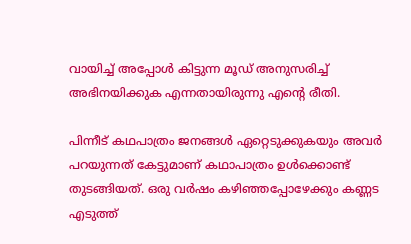വായിച്ച് അപ്പോൾ കിട്ടുന്ന മൂഡ് അനുസരിച്ച് അഭിനയിക്കുക എന്നതായിരുന്നു എന്റെ രീതി.

പിന്നീട് കഥപാത്രം ജനങ്ങൾ ഏറ്റെടുക്കുകയും അവർ പറയുന്നത് കേട്ടുമാണ് കഥാപാത്രം ഉൾക്കൊണ്ട് തുടങ്ങിയത്. ഒരു വർഷം കഴിഞ്ഞപ്പോഴേക്കും കണ്ണട എടുത്ത്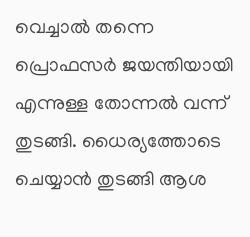വെച്ചാൽ തന്നെ പ്രൊഫസർ ജയന്തിയായി എന്നുള്ള തോന്നൽ വന്ന് തുടങ്ങി. ധൈര്യത്തോടെ ചെയ്യാൻ തുടങ്ങി ആശ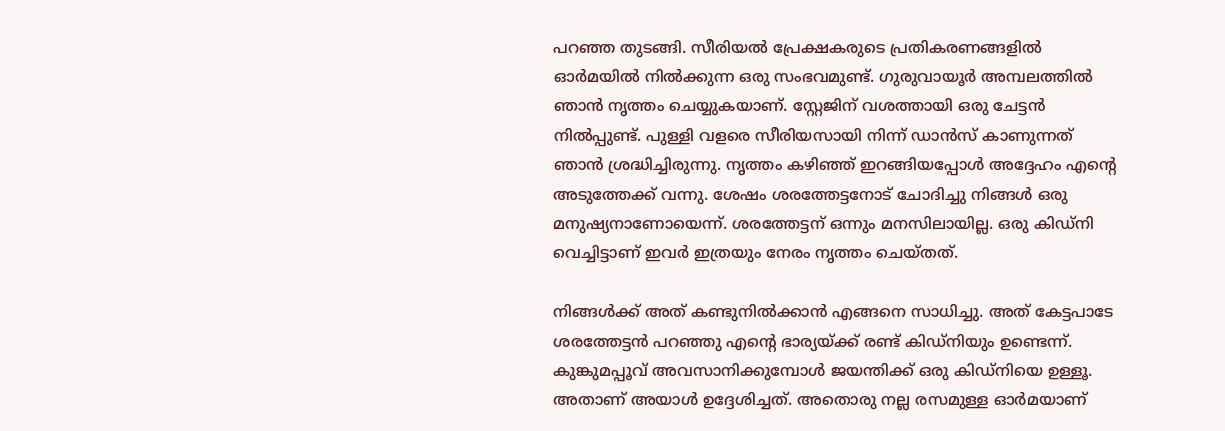പറഞ്ഞ തുടങ്ങി. സീരിയൽ പ്രേക്ഷകരുടെ പ്രതികരണങ്ങളിൽ ഓർമയിൽ നിൽക്കുന്ന ഒരു സംഭവമുണ്ട്. ഗുരുവായൂർ അമ്പലത്തിൽ ഞാൻ നൃത്തം ചെയ്യുകയാണ്. സ്റ്റേജിന് വശത്തായി ഒരു ചേട്ടൻ നിൽപ്പുണ്ട്. പുള്ളി വളരെ സീരിയസായി നിന്ന് ഡാൻസ് കാണുന്നത് ഞാൻ ശ്രദ്ധിച്ചിരുന്നു. നൃത്തം കഴിഞ്ഞ് ഇറങ്ങിയപ്പോൾ അദ്ദേഹം എന്റെ അടുത്തേക്ക് വന്നു. ശേഷം ശരത്തേട്ടനോട് ചോദിച്ചു നിങ്ങൾ ഒരു മനുഷ്യനാണോയെന്ന്. ശരത്തേട്ടന് ഒന്നും മനസിലായില്ല. ഒരു കിഡ്നി വെച്ചിട്ടാണ് ഇവർ ഇത്രയും നേരം നൃത്തം ചെയ്തത്.

നിങ്ങൾക്ക് അത് കണ്ടുനിൽക്കാൻ എങ്ങനെ സാധിച്ചു. അത് കേട്ടപാടേ ശരത്തേട്ടൻ പറഞ്ഞു എന്റെ ഭാര്യയ്‌ക്ക് രണ്ട് കിഡ്നിയും ഉണ്ടെന്ന്. കുങ്കുമപ്പൂവ് അവസാനിക്കുമ്പോൾ ജയന്തിക്ക് ഒരു കിഡ്നിയെ ഉള്ളൂ. അതാണ് അയാൾ ഉദ്ദേശിച്ചത്. അതൊരു നല്ല രസമുള്ള ഓർമയാണ്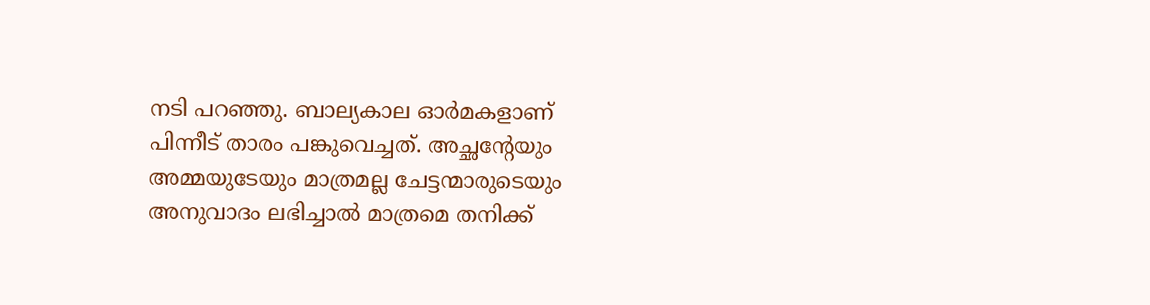നടി പറഞ്ഞു. ബാല്യകാല ഓർമകളാണ് പിന്നീട് താരം പങ്കുവെച്ചത്. അച്ഛന്റേയും അമ്മയുടേയും മാത്രമല്ല ചേട്ടന്മാരുടെയും അനുവാദം ലഭിച്ചാൽ മാത്രമെ തനിക്ക്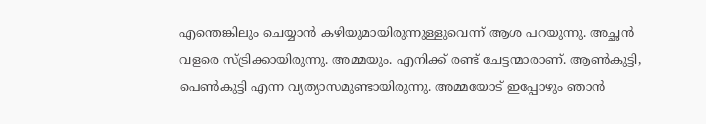എന്തെങ്കിലും ചെയ്യാൻ കഴിയുമായിരുന്നുള്ളുവെന്ന് ആശ പറയുന്നു. അച്ഛൻ‌ വളരെ സ്ട്രിക്കായിരുന്നു. അമ്മയും. എനിക്ക് രണ്ട് ചേട്ടന്മാരാണ്. ആൺകുട്ടി, പെൺകുട്ടി എന്ന വ്യത്യാസമുണ്ടായിരുന്നു. അമ്മയോട് ഇപ്പോഴും ഞാൻ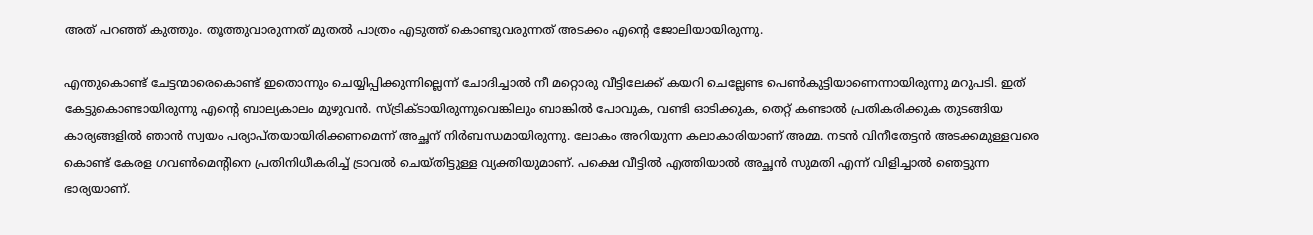അത് പറഞ്ഞ് കുത്തും. തൂത്തുവാരുന്നത് മുതൽ പാത്രം എടുത്ത് കൊണ്ടുവരുന്നത് അടക്കം എന്റെ ജോലിയായിരുന്നു.

എന്തുകൊണ്ട് ചേട്ടന്മാരെകൊണ്ട് ഇതൊന്നും ചെയ്യിപ്പിക്കുന്നില്ലെന്ന് ചോദിച്ചാൽ നീ മറ്റൊരു വീട്ടിലേക്ക് കയറി ചെല്ലേണ്ട പെൺകുട്ടിയാണെന്നായിരുന്നു മറുപടി. ഇത് കേട്ടുകൊണ്ടായിരുന്നു എന്റെ ബാല്യകാലം മുഴുവൻ. സ്ട്രിക്ടായിരുന്നുവെങ്കിലും ബാങ്കിൽ പോവുക, വണ്ടി ഓടിക്കുക, തെറ്റ് കണ്ടാൽ പ്രതികരിക്കുക തുടങ്ങിയ കാര്യങ്ങളിൽ ഞാൻ‌ സ്വയം പര്യാപ്തയായിരിക്കണമെന്ന് അച്ഛന് നിർബന്ധമായിരുന്നു. ലോകം അറിയുന്ന കലാകാരിയാണ് അമ്മ. നടൻ വിനീതേട്ടൻ അടക്കമുള്ളവരെ കൊണ്ട് കേരള ഗവൺമെന്റിനെ പ്രതിനിധീകരിച്ച് ട്രാവൽ ചെയ്തിട്ടുള്ള വ്യക്തിയുമാണ്. പക്ഷെ വീട്ടിൽ എത്തിയാൽ അച്ഛൻ സുമതി എന്ന് വിളിച്ചാൽ ഞെട്ടുന്ന ഭാര്യയാണ്.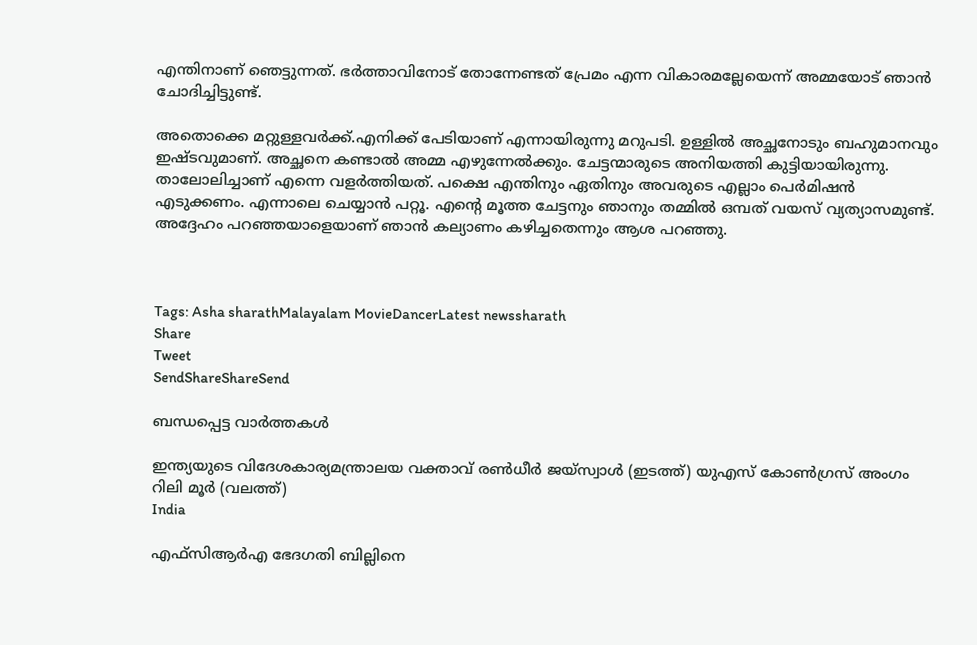എന്തിനാണ് ഞെട്ടുന്നത്. ഭർത്താവിനോട് തോന്നേണ്ടത് പ്രേമം എന്ന വികാരമല്ലേയെന്ന് അമ്മയോട് ഞാൻ ചോദിച്ചിട്ടുണ്ട്.

അതൊക്കെ മറ്റുള്ളവർക്ക്.എനിക്ക് പേടിയാണ് എന്നായിരുന്നു മറുപടി. ഉള്ളിൽ അച്ഛനോടും ബഹുമാനവും ഇഷ്ടവുമാണ്. അച്ഛനെ കണ്ടാൽ അമ്മ എഴുന്നേൽക്കും. ചേട്ടന്മാരുടെ അനിയത്തി കുട്ടിയായിരുന്നു. താലോലിച്ചാണ് എന്നെ വളർത്തിയത്. പക്ഷെ എന്തിനും ഏതിനും അവരുടെ എല്ലാം പെർമിഷൻ എടുക്കണം. എന്നാലെ ചെയ്യാൻ പറ്റൂ. എന്റെ മൂത്ത ചേട്ടനും ഞാനും തമ്മിൽ ഒമ്പത് വയസ് വ്യത്യാസമുണ്ട്. അദ്ദേഹം പറഞ്ഞയാളെയാണ് ‍ഞാൻ കല്യാണം കഴിച്ചതെന്നും ആശ പറഞ്ഞു.



Tags: Asha sharathMalayalam MovieDancerLatest newssharath
Share
Tweet
SendShareShareSend

ബന്ധപ്പെട്ട വാര്‍ത്തകള്‍

ഇന്ത്യയുടെ വിദേശകാര്യമന്ത്രാലയ വക്താവ് രണ്‍ധീര്‍ ജയ്സ്വാള്‍ (ഇടത്ത്) യുഎസ് കോണ്‍ഗ്രസ് അംഗം റിലി മൂര്‍ (വലത്ത്)
India

എഫ്‌സി‌ആർ‌എ ഭേദഗതി ബില്ലിനെ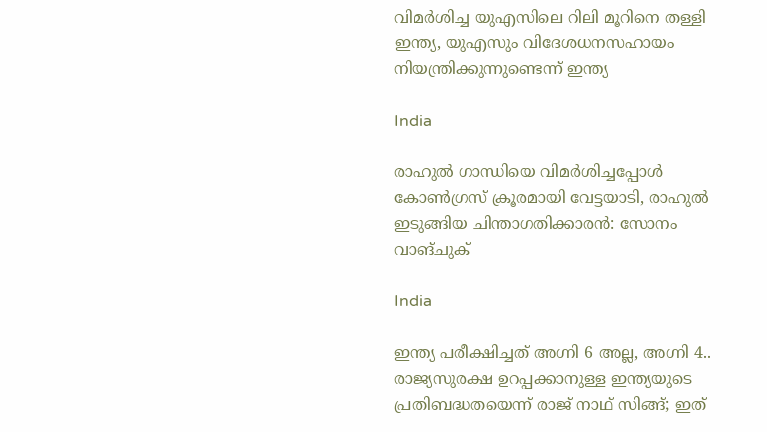വിമര്‍ശിച്ച യുഎസിലെ റിലി മൂറിനെ തള്ളി ഇന്ത്യ, യുഎസും വിദേശധനസഹായം നിയന്ത്രിക്കുന്നുണ്ടെന്ന് ഇന്ത്യ

India

രാഹുല്‍ ഗാന്ധിയെ വിമര്‍ശിച്ചപ്പോള്‍ കോണ്‍ഗ്രസ് ക്രൂരമായി വേട്ടയാടി, രാഹുല്‍ ഇടുങ്ങിയ ചിന്താഗതിക്കാരന്‍: സോനം വാങ്ചുക്

India

ഇന്ത്യ പരീക്ഷിച്ചത് അഗ്നി 6 അല്ല, അഗ്നി 4.. രാജ്യസുരക്ഷ ഉറപ്പക്കാനുള്ള ഇന്ത്യയുടെ പ്രതിബദ്ധതയെന്ന് രാജ് നാഥ് സിങ്ങ്; ഇത്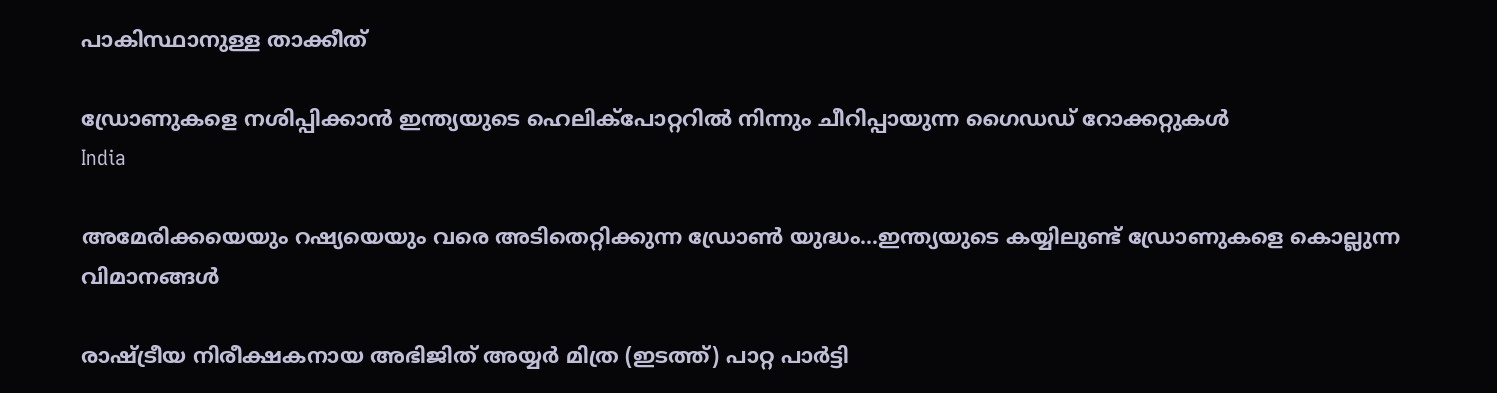പാകിസ്ഥാനുള്ള താക്കീത്

ഡ്രോണുകളെ നശിപ്പിക്കാന്‍ ഇന്ത്യയുടെ ഹെലിക്പോറ്ററില്‍ നിന്നും ചീറിപ്പായുന്ന ഗൈഡഡ് റോക്കറ്റുകള്‍
India

അമേരിക്കയെയും റഷ്യയെയും വരെ അടിതെറ്റിക്കുന്ന ഡ്രോണ്‍ യുദ്ധം…ഇന്ത്യയുടെ കയ്യിലുണ്ട് ഡ്രോണുകളെ കൊല്ലുന്ന വിമാനങ്ങള്‍

രാഷ്ട്രീയ നിരീക്ഷകനായ അഭിജിത് അയ്യര്‍ മിത്ര (ഇടത്ത്) പാറ്റ പാര്‍ട്ടി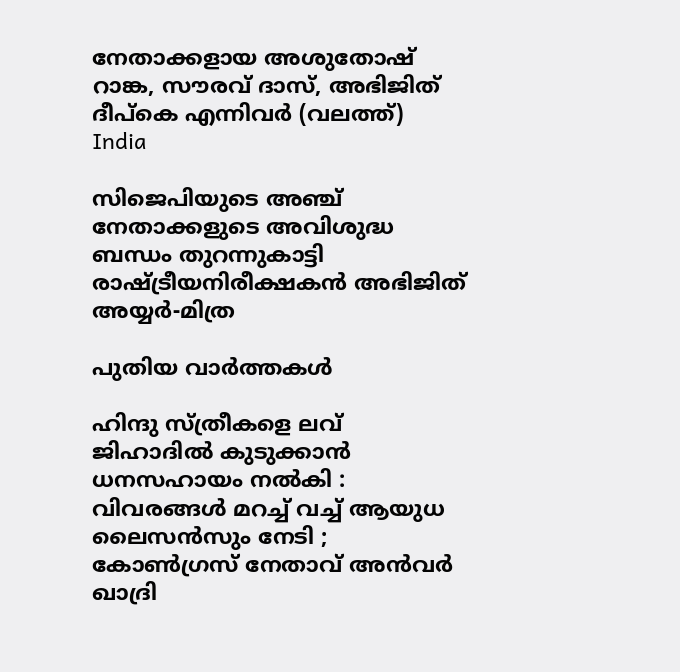നേതാക്കളായ അശുതോഷ് റാങ്ക, സൗരവ് ദാസ്, അഭിജിത് ദീപ്കെ എന്നിവര്‍ (വലത്ത്)
India

സിജെപിയുടെ അഞ്ച് നേതാക്കളുടെ അവിശുദ്ധ ബന്ധം തുറന്നുകാട്ടി രാഷ്‌ട്രീയനിരീക്ഷകന്‍ അഭിജിത് അയ്യർ-മിത്ര

പുതിയ വാര്‍ത്തകള്‍

ഹിന്ദു സ്ത്രീകളെ ലവ് ജിഹാദിൽ കുടുക്കാൻ ധനസഹായം നൽകി : വിവരങ്ങൾ മറച്ച് വച്ച് ആയുധ ലൈസൻസും നേടി ; കോൺഗ്രസ് നേതാവ് അൻവർ ഖാദ്രി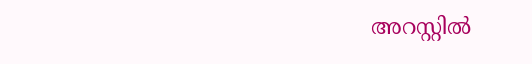അറസ്റ്റിൽ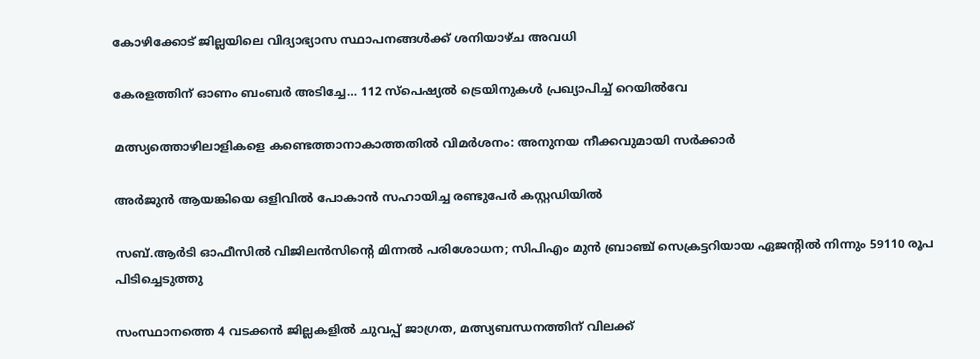കോഴിക്കോട് ജില്ലയിലെ വിദ്യാഭ്യാസ സ്ഥാപനങ്ങള്‍ക്ക് ശനിയാഴ്ച അവധി

കേരളത്തിന് ഓണം ബംബര്‍ അടിച്ചേ… 112 സ്പെഷ്യല്‍ ട്രെയിനുകള്‍ പ്രഖ്യാപിച്ച്‌ റെയില്‍വേ

മത്സ്യത്തൊഴിലാളികളെ കണ്ടെത്താനാകാത്തതില്‍ വിമര്‍ശനം: അനുനയ നീക്കവുമായി സര്‍ക്കാര്‍

അര്‍ജുന്‍ ആയങ്കിയെ ഒളിവില്‍ പോകാന്‍ സഹായിച്ച രണ്ടുപേര്‍ കസ്റ്റഡിയില്‍

സബ്.ആര്‍ടി ഓഫീസില്‍ വിജിലന്‍സിന്റെ മിന്നല്‍ പരിശോധന; സിപിഎം മുന്‍ ബ്രാഞ്ച് സെക്രട്ടറിയായ ഏജന്റില്‍ നിന്നും 59110 രൂപ പിടിച്ചെടുത്തു

സംസ്ഥാനത്തെ 4 വടക്കന്‍ ജില്ലകളില്‍ ചുവപ്പ് ജാഗ്രത, മത്സ്യബന്ധനത്തിന് വിലക്ക്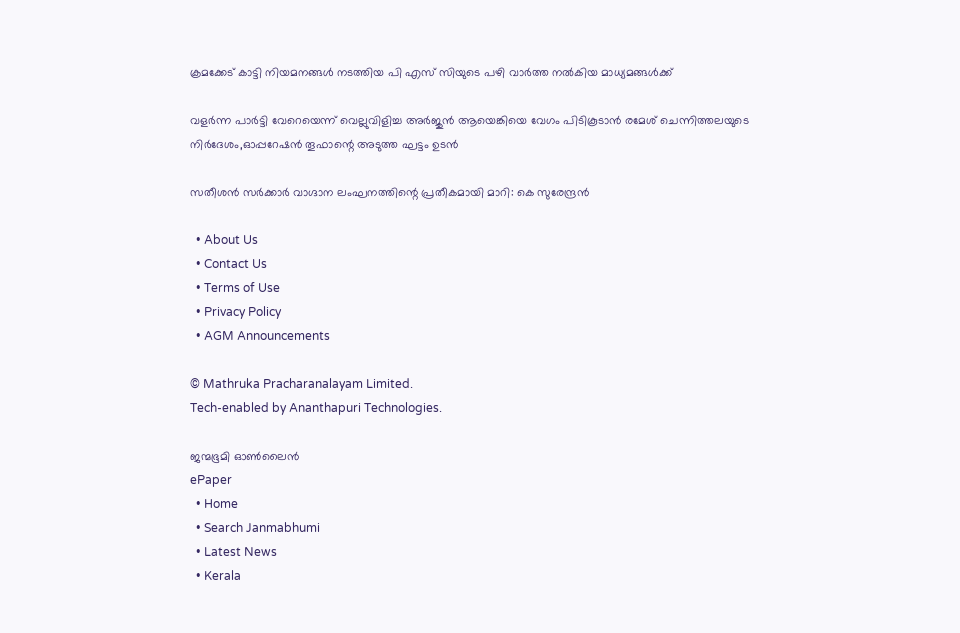ക്രമക്കേട് കാട്ടി നിയമനങ്ങള്‍ നടത്തിയ പി എസ് സിയുടെ പഴി വാര്‍ത്ത നല്‍കിയ മാധ്യമങ്ങള്‍ക്ക്

വളര്‍ന്ന പാര്‍ട്ടി വേറെയെന്ന് വെല്ലുവിളിച്ച അര്‍ജുന്‍ ആയെങ്കിയെ വേഗം പിടികൂടാന്‍ രമേശ് ചെന്നിത്തലയുടെ നിര്‍ദേശം,ഓപ്പറേഷന്‍ തൂഫാന്റെ അടുത്ത ഘട്ടം ഉടന്‍

സതീശൻ സർക്കാർ വാഗ്ദാന ലംഘനത്തിന്റെ പ്രതീകമായി മാറി: കെ സുരേന്ദ്രൻ

  • About Us
  • Contact Us
  • Terms of Use
  • Privacy Policy
  • AGM Announcements

© Mathruka Pracharanalayam Limited.
Tech-enabled by Ananthapuri Technologies.

ജന്മഭൂമി ഓണ്‍ലൈന്‍
ePaper
  • Home
  • Search Janmabhumi
  • Latest News
  • Kerala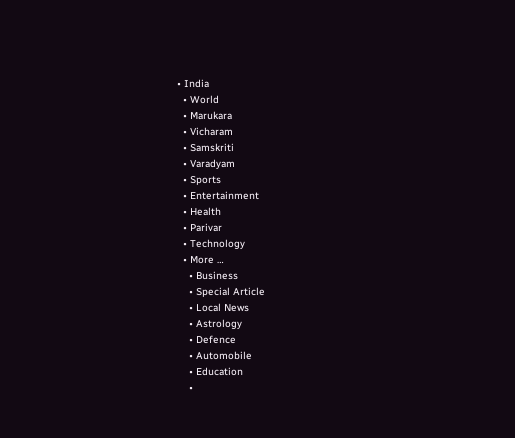• India
  • World
  • Marukara
  • Vicharam
  • Samskriti
  • Varadyam
  • Sports
  • Entertainment
  • Health
  • Parivar
  • Technology
  • More …
    • Business
    • Special Article
    • Local News
    • Astrology
    • Defence
    • Automobile
    • Education
    •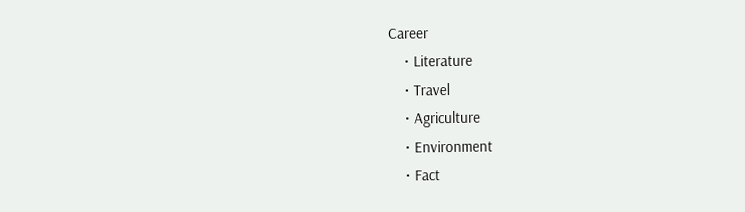Career
    • Literature
    • Travel
    • Agriculture
    • Environment
    • Fact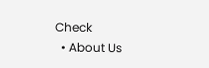Check
  • About Us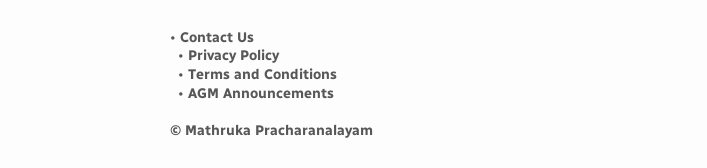• Contact Us
  • Privacy Policy
  • Terms and Conditions
  • AGM Announcements

© Mathruka Pracharanalayam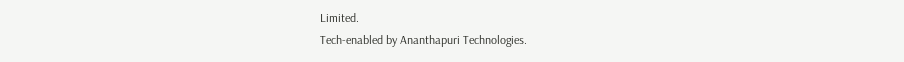Limited.
Tech-enabled by Ananthapuri Technologies.